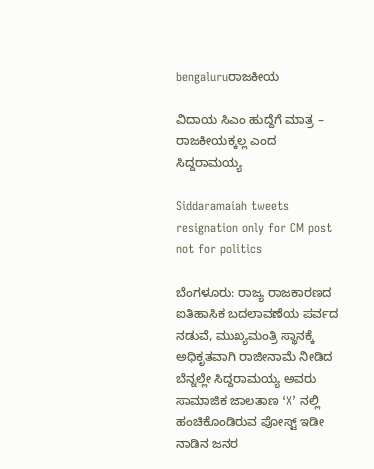bengaluruರಾಜಕೀಯ

ವಿದಾಯ ಸಿಎಂ ಹುದ್ದೆಗೆ ಮಾತ್ರ – ರಾಜಕೀಯಕ್ಕಲ್ಲ ಎಂದ ಸಿದ್ದರಾಮಯ್ಯ

Siddaramaiah tweets resignation only for CM post not for politics

ಬೆಂಗಳೂರು: ರಾಜ್ಯ ರಾಜಕಾರಣದ ಐತಿಹಾಸಿಕ ಬದಲಾವಣೆಯ ಪರ್ವದ ನಡುವೆ, ಮುಖ್ಯಮಂತ್ರಿ ಸ್ಥಾನಕ್ಕೆ ಅಧಿಕೃತವಾಗಿ ರಾಜೀನಾಮೆ ನೀಡಿದ ಬೆನ್ನಲ್ಲೇ ಸಿದ್ದರಾಮಯ್ಯ ಅವರು ಸಾಮಾಜಿಕ ಜಾಲತಾಣ ‘X’ ನಲ್ಲಿ ಹಂಚಿಕೊಂಡಿರುವ ಪೋಸ್ಟ್ ಇಡೀ ನಾಡಿನ ಜನರ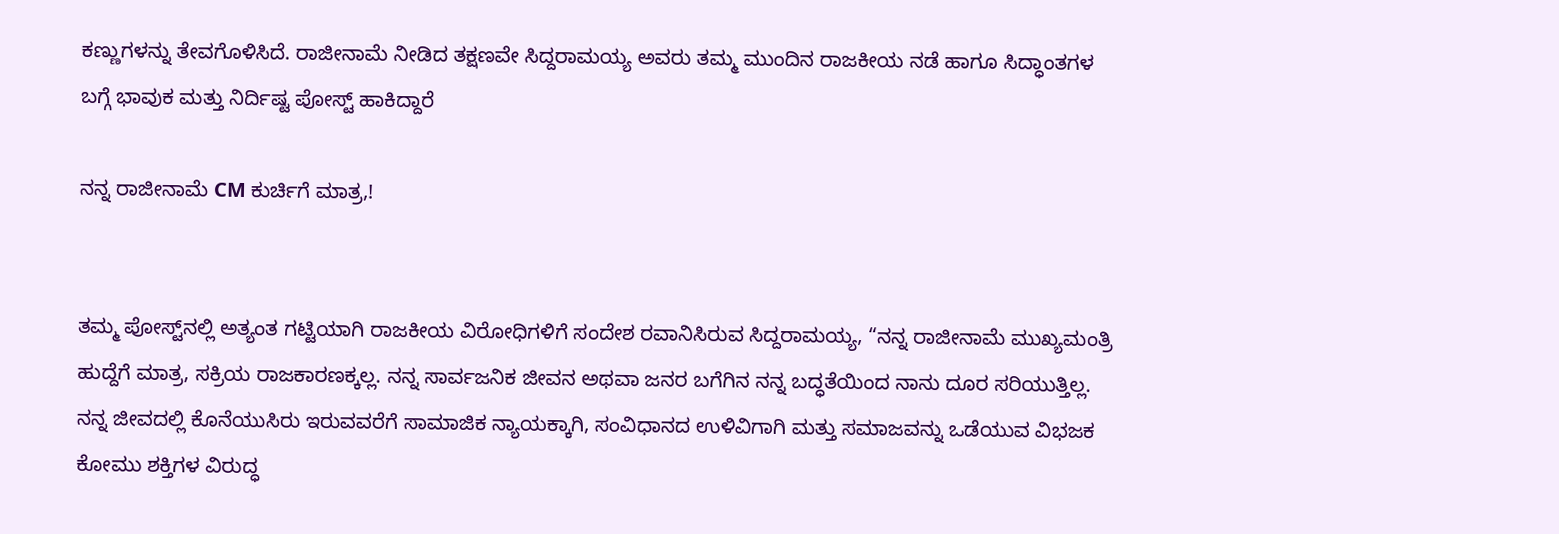ಕಣ್ಣುಗಳನ್ನು ತೇವಗೊಳಿಸಿದೆ. ರಾಜೀನಾಮೆ ನೀಡಿದ ತಕ್ಷಣವೇ ಸಿದ್ದರಾಮಯ್ಯ ಅವರು ತಮ್ಮ ಮುಂದಿನ ರಾಜಕೀಯ ನಡೆ ಹಾಗೂ ಸಿದ್ಧಾಂತಗಳ ಬಗ್ಗೆ ಭಾವುಕ ಮತ್ತು ನಿರ್ದಿಷ್ಟ ಪೋಸ್ಟ್ ಹಾಕಿದ್ದಾರೆ

ನನ್ನ ರಾಜೀನಾಮೆ CM ಕುರ್ಚಿಗೆ ಮಾತ್ರ,!


ತಮ್ಮ ಪೋಸ್ಟ್‌ನಲ್ಲಿ ಅತ್ಯಂತ ಗಟ್ಟಿಯಾಗಿ ರಾಜಕೀಯ ವಿರೋಧಿಗಳಿಗೆ ಸಂದೇಶ ರವಾನಿಸಿರುವ ಸಿದ್ದರಾಮಯ್ಯ, “ನನ್ನ ರಾಜೀನಾಮೆ ಮುಖ್ಯಮಂತ್ರಿ ಹುದ್ದೆಗೆ ಮಾತ್ರ, ಸಕ್ರಿಯ ರಾಜಕಾರಣಕ್ಕಲ್ಲ. ನನ್ನ ಸಾರ್ವಜನಿಕ ಜೀವನ ಅಥವಾ ಜನರ ಬಗೆಗಿನ ನನ್ನ ಬದ್ಧತೆಯಿಂದ ನಾನು ದೂರ ಸರಿಯುತ್ತಿಲ್ಲ. ನನ್ನ ಜೀವದಲ್ಲಿ ಕೊನೆಯುಸಿರು ಇರುವವರೆಗೆ ಸಾಮಾಜಿಕ ನ್ಯಾಯಕ್ಕಾಗಿ, ಸಂವಿಧಾನದ ಉಳಿವಿಗಾಗಿ ಮತ್ತು ಸಮಾಜವನ್ನು ಒಡೆಯುವ ವಿಭಜಕ ಕೋಮು ಶಕ್ತಿಗಳ ವಿರುದ್ಧ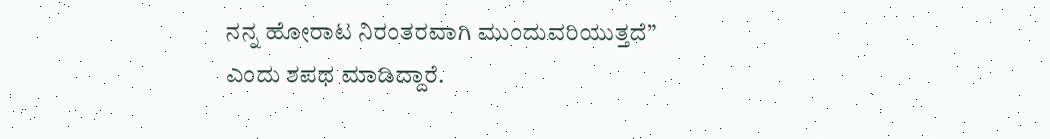ನನ್ನ ಹೋರಾಟ ನಿರಂತರವಾಗಿ ಮುಂದುವರಿಯುತ್ತದೆ” ಎಂದು ಶಪಥ ಮಾಡಿದ್ದಾರೆ.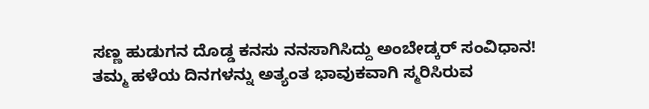ಸಣ್ಣ ಹುಡುಗನ ದೊಡ್ಡ ಕನಸು ನನಸಾಗಿಸಿದ್ದು ಅಂಬೇಡ್ಕರ್ ಸಂವಿಧಾನ!
ತಮ್ಮ ಹಳೆಯ ದಿನಗಳನ್ನು ಅತ್ಯಂತ ಭಾವುಕವಾಗಿ ಸ್ಮರಿಸಿರುವ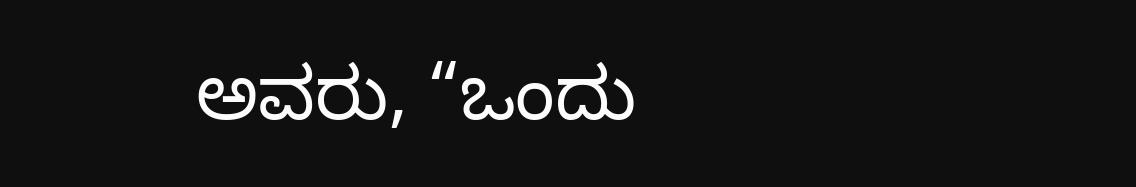ಅವರು, “ಒಂದು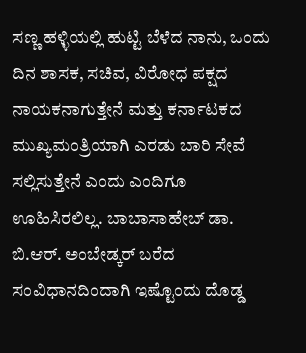ಸಣ್ಣ ಹಳ್ಳಿಯಲ್ಲಿ ಹುಟ್ಟಿ ಬೆಳೆದ ನಾನು, ಒಂದು ದಿನ ಶಾಸಕ, ಸಚಿವ, ವಿರೋಧ ಪಕ್ಷದ ನಾಯಕನಾಗುತ್ತೇನೆ ಮತ್ತು ಕರ್ನಾಟಕದ ಮುಖ್ಯಮಂತ್ರಿಯಾಗಿ ಎರಡು ಬಾರಿ ಸೇವೆ ಸಲ್ಲಿಸುತ್ತೇನೆ ಎಂದು ಎಂದಿಗೂ ಊಹಿಸಿರಲಿಲ್ಲ. ಬಾಬಾಸಾಹೇಬ್ ಡಾ. ಬಿ.ಆರ್. ಅಂಬೇಡ್ಕರ್ ಬರೆದ ಸಂವಿಧಾನದಿಂದಾಗಿ ಇಷ್ಟೊಂದು ದೊಡ್ಡ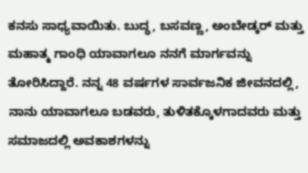ಕನಸು ಸಾಧ್ಯವಾಯಿತು. ಬುದ್ಧ, ಬಸವಣ್ಣ, ಅಂಬೇಡ್ಕರ್ ಮತ್ತು ಮಹಾತ್ಮ ಗಾಂಧಿ ಯಾವಾಗಲೂ ನನಗೆ ಮಾರ್ಗವನ್ನು ತೋರಿಸಿದ್ದಾರೆ. ನನ್ನ 48 ವರ್ಷಗಳ ಸಾರ್ವಜನಿಕ ಜೀವನದಲ್ಲಿ, ನಾನು ಯಾವಾಗಲೂ ಬಡವರು, ತುಳಿತಕ್ಕೊಳಗಾದವರು ಮತ್ತು ಸಮಾಜದಲ್ಲಿ ಅವಕಾಶಗಳನ್ನು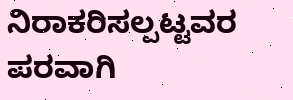ನಿರಾಕರಿಸಲ್ಪಟ್ಟವರ ಪರವಾಗಿ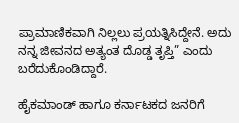ಪ್ರಾಮಾಣಿಕವಾಗಿ ನಿಲ್ಲಲು ಪ್ರಯತ್ನಿಸಿದ್ದೇನೆ. ಅದು ನನ್ನ ಜೀವನದ ಅತ್ಯಂತ ದೊಡ್ಡ ತೃಪ್ತಿ” ಎಂದು ಬರೆದುಕೊಂಡಿದ್ದಾರೆ.

ಹೈಕಮಾಂಡ್ ಹಾಗೂ ಕರ್ನಾಟಕದ ಜನರಿಗೆ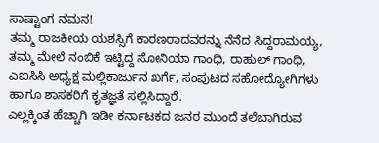ಸಾಷ್ಟಾಂಗ ನಮನ!
ತಮ್ಮ ರಾಜಕೀಯ ಯಶಸ್ಸಿಗೆ ಕಾರಣರಾದವರನ್ನು ನೆನೆದ ಸಿದ್ದರಾಮಯ್ಯ, ತಮ್ಮ ಮೇಲೆ ನಂಬಿಕೆ ಇಟ್ಟಿದ್ದ ಸೋನಿಯಾ ಗಾಂಧಿ, ರಾಹುಲ್ ಗಾಂಧಿ, ಎಐಸಿಸಿ ಅಧ್ಯಕ್ಷ ಮಲ್ಲಿಕಾರ್ಜುನ ಖರ್ಗೆ, ಸಂಪುಟದ ಸಹೋದ್ಯೋಗಿಗಳು ಹಾಗೂ ಶಾಸಕರಿಗೆ ಕೃತಜ್ಞತೆ ಸಲ್ಲಿಸಿದ್ದಾರೆ.
ಎಲ್ಲಕ್ಕಿಂತ ಹೆಚ್ಚಾಗಿ ಇಡೀ ಕರ್ನಾಟಕದ ಜನರ ಮುಂದೆ ತಲೆಬಾಗಿರುವ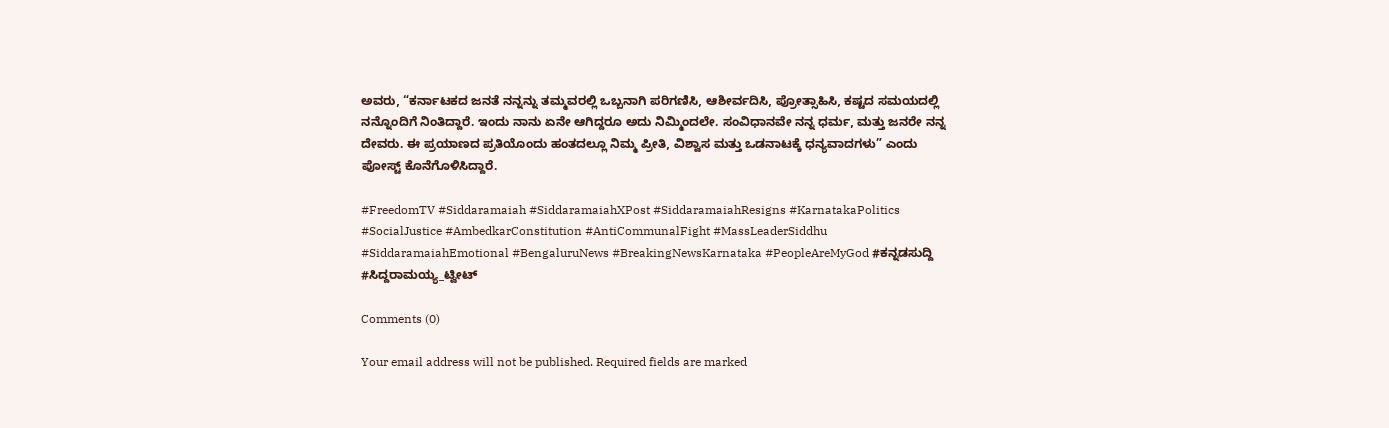ಅವರು, “ಕರ್ನಾಟಕದ ಜನತೆ ನನ್ನನ್ನು ತಮ್ಮವರಲ್ಲಿ ಒಬ್ಬನಾಗಿ ಪರಿಗಣಿಸಿ, ಆಶೀರ್ವದಿಸಿ, ಪ್ರೋತ್ಸಾಹಿಸಿ, ಕಷ್ಟದ ಸಮಯದಲ್ಲಿ ನನ್ನೊಂದಿಗೆ ನಿಂತಿದ್ದಾರೆ. ಇಂದು ನಾನು ಏನೇ ಆಗಿದ್ದರೂ ಅದು ನಿಮ್ಮಿಂದಲೇ. ಸಂವಿಧಾನವೇ ನನ್ನ ಧರ್ಮ, ಮತ್ತು ಜನರೇ ನನ್ನ ದೇವರು. ಈ ಪ್ರಯಾಣದ ಪ್ರತಿಯೊಂದು ಹಂತದಲ್ಲೂ ನಿಮ್ಮ ಪ್ರೀತಿ, ವಿಶ್ವಾಸ ಮತ್ತು ಒಡನಾಟಕ್ಕೆ ಧನ್ಯವಾದಗಳು” ಎಂದು ಪೋಸ್ಟ್ ಕೊನೆಗೊಳಿಸಿದ್ದಾರೆ.

#FreedomTV #Siddaramaiah #SiddaramaiahXPost #SiddaramaiahResigns #KarnatakaPolitics #SocialJustice #AmbedkarConstitution #AntiCommunalFight #MassLeaderSiddhu #SiddaramaiahEmotional #BengaluruNews #BreakingNewsKarnataka #PeopleAreMyGod #ಕನ್ನಡಸುದ್ದಿ #ಸಿದ್ದರಾಮಯ್ಯ_ಟ್ವೀಟ್

Comments (0)

Your email address will not be published. Required fields are marked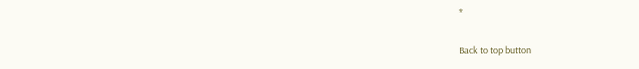*

Back to top button